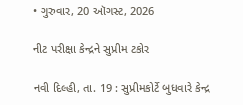• ગુરુવાર, 20 ઑગસ્ટ, 2026

નીટ પરીક્ષા કેન્દ્રને સુપ્રીમ ટકોર

નવી દિલ્હી, તા. 19 : સુપ્રીમકોર્ટે બુધવારે કેન્દ્ર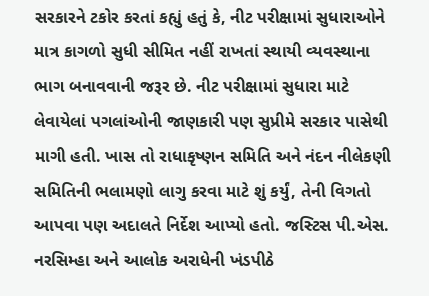સરકારને ટકોર કરતાં કહ્યું હતું કે, નીટ પરીક્ષામાં સુધારાઓને માત્ર કાગળો સુધી સીમિત નહીં રાખતાં સ્થાયી વ્યવસ્થાના ભાગ બનાવવાની જરૂર છે. નીટ પરીક્ષામાં સુધારા માટે લેવાયેલાં પગલાંઓની જાણકારી પણ સુપ્રીમે સરકાર પાસેથી માગી હતી. ખાસ તો રાધાકૃષ્ણન સમિતિ અને નંદન નીલેકણી સમિતિની ભલામણો લાગુ કરવા માટે શું કર્યું, તેની વિગતો આપવા પણ અદાલતે નિર્દેશ આપ્યો હતો. જસ્ટિસ પી.એસ. નરસિમ્હા અને આલોક અરાધેની ખંડપીઠે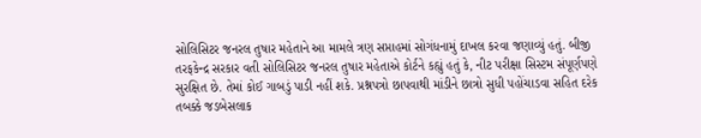સોલિસિટર જનરલ તુષાર મહેતાને આ મામલે ત્રણ સપ્તાહમાં સોગંધનામું દાખલ કરવા જણાવ્યું હતું. બીજી તરફકેન્દ્ર સરકાર વતી સોલિસિટર જનરલ તુષાર મહેતાએ કોર્ટને કહ્યું હતું કે, નીટ પરીક્ષા સિસ્ટમ સંપૂર્ણપણે સુરક્ષિત છે. તેમાં કોઈ ગાબડું પાડી નહીં શકે. પ્રશ્નપત્રો છાપવાથી માંડીને છાત્રો સુધી પહોંચાડવા સહિત દરેક તબક્કે જડબેસલાક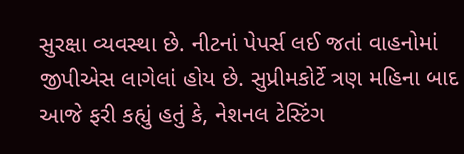સુરક્ષા વ્યવસ્થા છે. નીટનાં પેપર્સ લઈ જતાં વાહનોમાં જીપીએસ લાગેલાં હોય છે. સુપ્રીમકોર્ટે ત્રણ મહિના બાદ આજે ફરી કહ્યું હતું કે, નેશનલ ટેસ્ટિંગ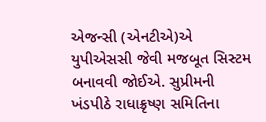એજન્સી (એનટીએ)એ યુપીએસસી જેવી મજબૂત સિસ્ટમ બનાવવી જોઈએ. સુપ્રીમની ખંડપીઠે રાધાક્રૃષ્ણ સમિતિના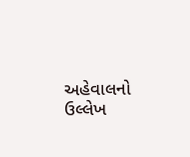અહેવાલનો ઉલ્લેખ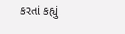કરતાં કહ્યું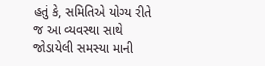હતું કે, સમિતિએ યોગ્ય રીતે જ આ વ્યવસ્થા સાથે જોડાયેલી સમસ્યા માની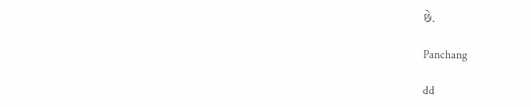છે.

Panchang

dd